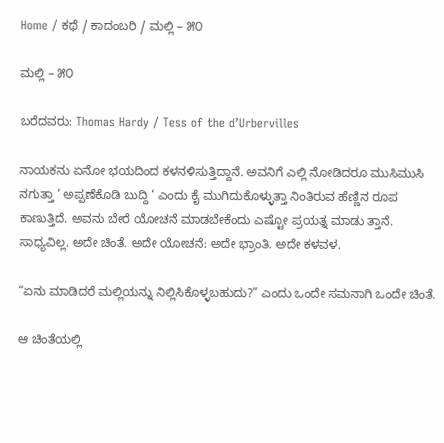Home / ಕಥೆ / ಕಾದಂಬರಿ / ಮಲ್ಲಿ – ೫೦

ಮಲ್ಲಿ – ೫೦

ಬರೆದವರು: Thomas Hardy / Tess of the d’Urbervilles

ನಾಯಕನು ಏನೋ ಭಯದಿಂದ ಕಳನಳಿಸುತ್ತಿದ್ದಾನೆ. ಅವನಿಗೆ ಎಲ್ಲಿ ನೋಡಿದರೂ ಮುಸಿಮುಸಿ ನಗುತ್ತಾ ‘ ಅಪ್ಪಣೆಕೊಡಿ ಬುದ್ದಿ ‘ ಎಂದು ಕೈ ಮುಗಿದುಕೊಳ್ಳುತ್ತಾ ನಿಂತಿರುವ ಹೆಣ್ಣಿನ ರೂಪ ಕಾಣುತ್ತಿದೆ. ಅವನು ಬೇರೆ ಯೋಚನೆ ಮಾಡಬೇಕೆಂದು ಎಷ್ಟೋ ಪ್ರಯತ್ನ ಮಾಡು ತ್ತಾನೆ. ಸಾಧ್ಯವಿಲ್ಲ. ಅದೇ ಚಿಂತೆ. ಅದೇ ಯೋಚನೆ: ಅದೇ ಭ್ರಾಂತಿ. ಅದೇ ಕಳವಳ.

“ಏನು ಮಾಡಿದರೆ ಮಲ್ಲಿಯನ್ನು ನಿಲ್ಲಿಸಿಕೊಳ್ಳಬಹುದು?” ಎಂದು ಒಂದೇ ಸಮನಾಗಿ ಒಂದೇ ಚಿಂತೆ.

ಆ ಚಿಂತೆಯಲ್ಲಿ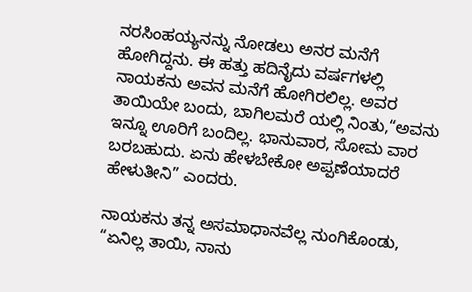ನರಸಿಂಹಯ್ಯನನ್ನು ನೋಡಲು ಅನರ ಮನೆಗೆ ಹೋಗಿದ್ದನು. ಈ ಹತ್ತು ಹದಿನೈದು ವರ್ಷಗಳಲ್ಲಿ ನಾಯಕನು ಅವನ ಮನೆಗೆ ಹೋಗಿರಲಿಲ್ಲ. ಅವರ ತಾಯಿಯೇ ಬಂದು, ಬಾಗಿಲಮರೆ ಯಲ್ಲಿ ನಿಂತು,“ಅವನು ಇನ್ನೂ ಊರಿಗೆ ಬಂದಿಲ್ಲ. ಭಾನುವಾರ, ಸೋಮ ವಾರ ಬರಬಹುದು. ಏನು ಹೇಳಬೇಕೋ ಅಪ್ಪಣೆಯಾದರೆ ಹೇಳುತೀನಿ” ಎಂದರು.

ನಾಯಕನು ತನ್ನ ಅಸಮಾಧಾನವೆಲ್ಲ ನುಂಗಿಕೊಂಡು, “ಏನಿಲ್ಲ ತಾಯಿ, ನಾನು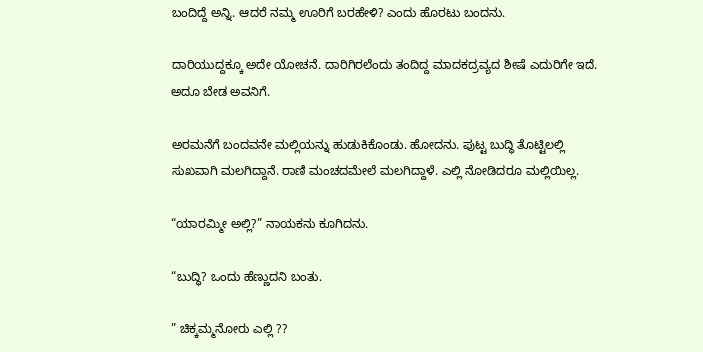ಬಂದಿದ್ದೆ ಅನ್ನಿ. ಆದರೆ ನಮ್ಮ ಊರಿಗೆ ಬರಹೇಳಿ? ಎಂದು ಹೊರಟು ಬಂದನು.

ದಾರಿಯುದ್ದಕ್ಕೂ ಅದೇ ಯೋಚನೆ. ದಾರಿಗಿರಲೆಂದು ತಂದಿದ್ದ ಮಾದಕದ್ರವ್ಯದ ಶೀಷೆ ಎದುರಿಗೇ ಇದೆ. ಅದೂ ಬೇಡ ಅವನಿಗೆ.

ಅರಮನೆಗೆ ಬಂದವನೇ ಮಲ್ಲಿಯನ್ನು ಹುಡುಕಿಕೊಂಡು. ಹೋದನು. ಪುಟ್ಟ ಬುದ್ಧಿ ತೊಟ್ಟಿಲಲ್ಲಿ ಸುಖವಾಗಿ ಮಲಗಿದ್ದಾನೆ. ರಾಣಿ ಮಂಚದಮೇಲೆ ಮಲಗಿದ್ದಾಳೆ. ಎಲ್ಲಿ ನೋಡಿದರೂ ಮಲ್ಲಿಯಿಲ್ಲ.

“ಯಾರಮ್ಮೀ ಅಲ್ಲಿ?” ನಾಯಕನು ಕೂಗಿದನು.

“ಬುದ್ಧಿ? ಒಂದು ಹೆಣ್ಣುದನಿ ಬಂತು.

” ಚಿಕ್ಕಮ್ಮನೋರು ಎಲ್ಲಿ ??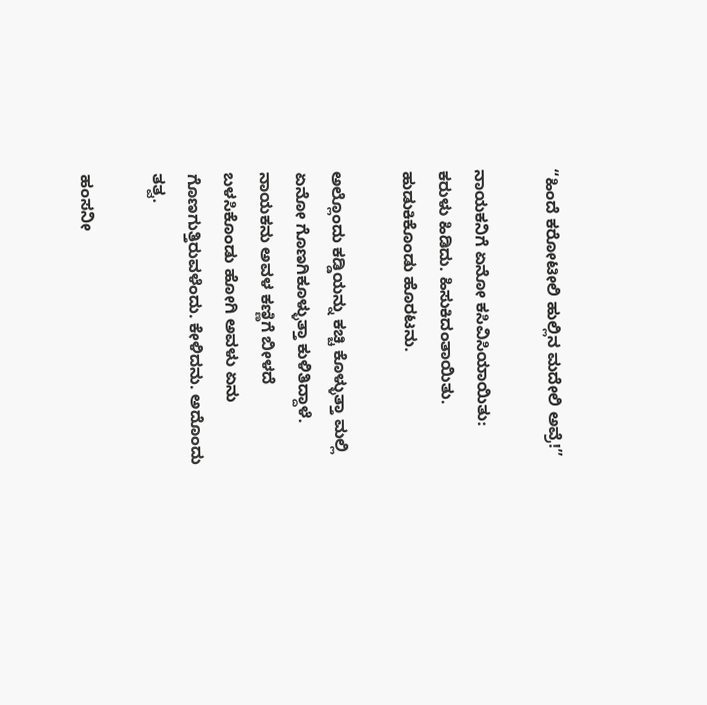“ಹಿಂದೆ ಕರೋಟೀಲಿ ಹುಲ್ಲಿನ ಮದೇಲಿ ಅವ್ರೆ!”

ನಾಯಕನಿಗೆ ಏನೋ ಕಸಿವಿಸಿಯಾಯಿತು: ಕರುಳು ಹಿಡಿದು. ಹಿಸುಕಿದಂತಾಯಿತು. ಹುಡುಕಿಕೊಂಡು ಹೊರಟನು.

ಅಲ್ಲೊಂದು ಕಡ್ಡಿಯನ್ನು ಕಚ್ಚಿ ಕೊಳ್ಳುತ್ತಾ ಮಲ್ಲಿ ಏನೋ ಗೊಣಗಿಕೂಳ್ಳುತ್ತಾ ಕುಳಿತಿದ್ದಾಳೆ. ನಾಯಕನು ಅವಳ ಕಣ್ಣಿಗೆ ಬೀಳದೆ ಬಳಸಿಕೊಂಡು ಹೋಗಿ ಅವಳು ಏನು ಗೊಣಗುತ್ತಿರುವಳೆಂದು. ಕೇಳಿದನು. ಅದೊಂದು ತತ್ವ.

ಹಂಸನೀ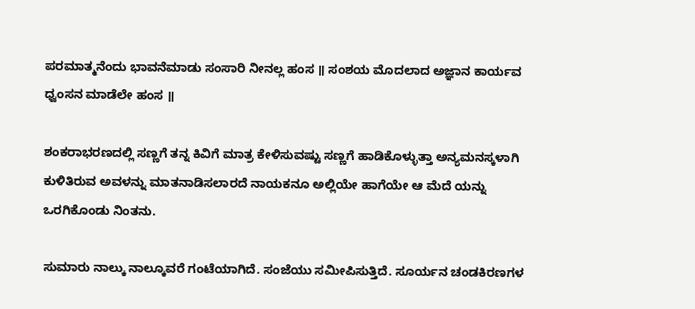ಪರಮಾತ್ಮನೆಂದು ಭಾವನೆಮಾಡು ಸಂಸಾರಿ ನೀನಲ್ಲ ಹಂಸ ॥ ಸಂಶಯ ಮೊದಲಾದ ಅಜ್ಞಾನ ಕಾರ್ಯವ ಧ್ವಂಸನ ಮಾಡೆಲೇ ಹಂಸ ॥

ಶಂಕರಾಭರಣದಲ್ಲಿ ಸಣ್ಣಗೆ ತನ್ನ ಕಿವಿಗೆ ಮಾತ್ರ ಕೇಳಿಸುವಷ್ಟು ಸಣ್ಣಗೆ ಹಾಡಿಕೊಳ್ಳುತ್ತಾ ಅನ್ಯಮನಸ್ಕಳಾಗಿ ಕುಳಿತಿರುವ ಅವಳನ್ನು ಮಾತನಾಡಿಸಲಾರದೆ ನಾಯಕನೂ ಅಲ್ಲಿಯೇ ಹಾಗೆಯೇ ಆ ಮೆದೆ ಯನ್ನು ಒರಗಿಕೊಂಡು ನಿಂತನು.

ಸುಮಾರು ನಾಲ್ಕು ನಾಲ್ಕೂವರೆ ಗಂಟೆಯಾಗಿದೆ. ಸಂಜೆಯು ಸಮೀಪಿಸುತ್ತಿದೆ. ಸೂರ್ಯನ ಚಂಡಕಿರಣಗಳ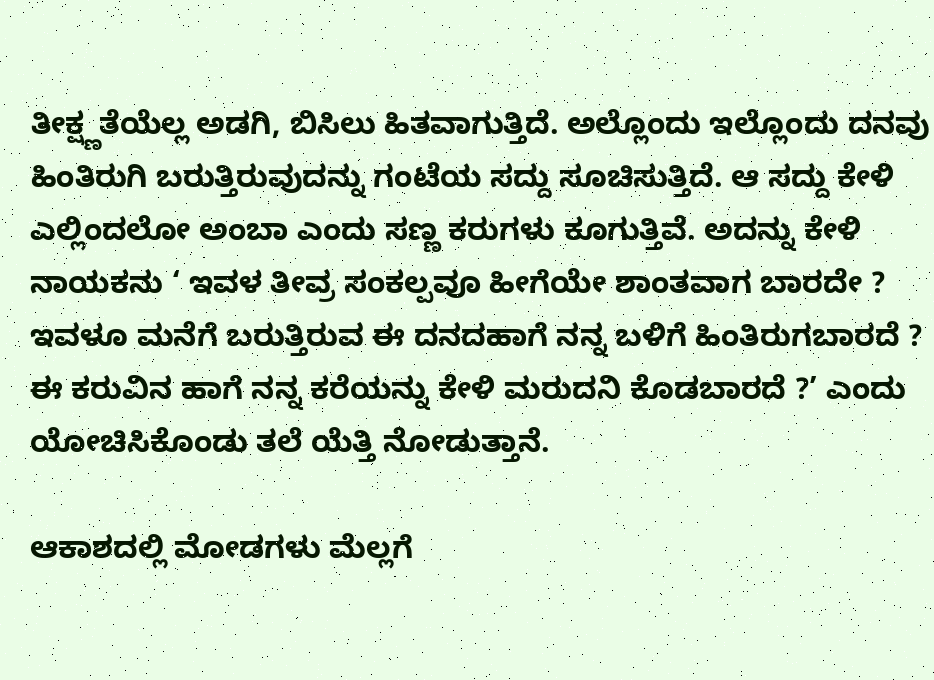ತೀಕ್ಷ್ಣತೆಯೆಲ್ಲ ಅಡಗಿ, ಬಿಸಿಲು ಹಿತವಾಗುತ್ತಿದೆ. ಅಲ್ಲೊಂದು ಇಲ್ಲೊಂದು ದನವು ಹಿಂತಿರುಗಿ ಬರುತ್ತಿರುವುದನ್ನು ಗಂಟೆಯ ಸದ್ದು ಸೂಚಿಸುತ್ತಿದೆ. ಆ ಸದ್ದು ಕೇಳಿ ಎಲ್ಲಿಂದಲೋ ಅಂಬಾ ಎಂದು ಸಣ್ಣ ಕರುಗಳು ಕೂಗುತ್ತಿವೆ. ಅದನ್ನು ಕೇಳಿ ನಾಯಕನು ‘ ಇವಳ ತೀವ್ರ ಸಂಕಲ್ಪವೂ ಹೀಗೆಯೇ ಶಾಂತವಾಗ ಬಾರದೇ ? ಇವಳೂ ಮನೆಗೆ ಬರುತ್ತಿರುವ ಈ ದನದಹಾಗೆ ನನ್ನ ಬಳಿಗೆ ಹಿಂತಿರುಗಬಾರದೆ ? ಈ ಕರುವಿನ ಹಾಗೆ ನನ್ನ ಕರೆಯನ್ನು ಕೇಳಿ ಮರುದನಿ ಕೊಡಬಾರದೆ ?’ ಎಂದು ಯೋಚಿಸಿಕೊಂಡು ತಲೆ ಯೆತ್ತಿ ನೋಡುತ್ತಾನೆ.

ಆಕಾಶದಲ್ಲಿ ಮೋಡಗಳು ಮೆಲ್ಲಗೆ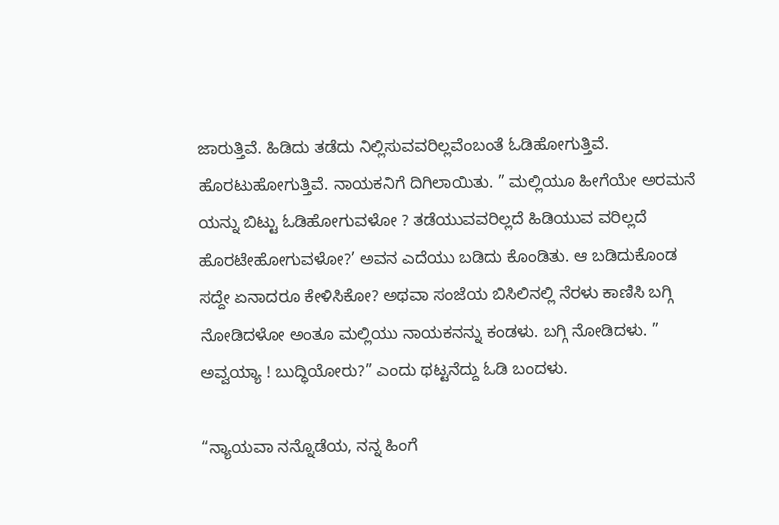ಜಾರುತ್ತಿವೆ. ಹಿಡಿದು ತಡೆದು ನಿಲ್ಲಿಸುವವರಿಲ್ಲವೆಂಬಂತೆ ಓಡಿಹೋಗುತ್ತಿವೆ. ಹೊರಟುಹೋಗುತ್ತಿವೆ. ನಾಯಕನಿಗೆ ದಿಗಿಲಾಯಿತು. ” ಮಲ್ಲಿಯೂ ಹೀಗೆಯೇ ಅರಮನೆ ಯನ್ನು ಬಿಟ್ಟು ಓಡಿಹೋಗುವಳೋ ? ತಡೆಯುವವರಿಲ್ಲದೆ ಹಿಡಿಯುವ ವರಿಲ್ಲದೆ ಹೊರಟೇಹೋಗುವಳೋ?’ ಅವನ ಎದೆಯು ಬಡಿದು ಕೊಂಡಿತು. ಆ ಬಡಿದುಕೊಂಡ ಸದ್ದೇ ಏನಾದರೂ ಕೇಳಿಸಿಕೋ? ಅಥವಾ ಸಂಜೆಯ ಬಿಸಿಲಿನಲ್ಲಿ ನೆರಳು ಕಾಣಿಸಿ ಬಗ್ಗಿ ನೋಡಿದಳೋ ಅಂತೂ ಮಲ್ಲಿಯು ನಾಯಕನನ್ನು ಕಂಡಳು. ಬಗ್ಗಿ ನೋಡಿದಳು. ” ಅವ್ವಯ್ಯಾ ! ಬುದ್ಧಿಯೋರು?” ಎಂದು ಥಟ್ಟನೆದ್ದು ಓಡಿ ಬಂದಳು.

“ನ್ಯಾಯವಾ ನನ್ನೊಡೆಯ, ನನ್ನ ಹಿಂಗೆ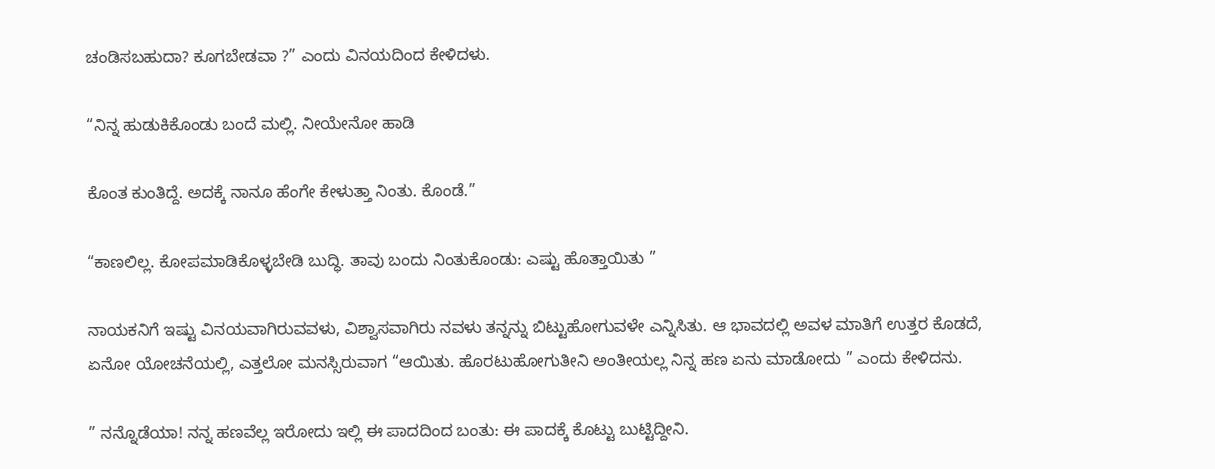ಚಂಡಿಸಬಹುದಾ? ಕೂಗಬೇಡವಾ ?” ಎಂದು ವಿನಯದಿಂದ ಕೇಳಿದಳು.

“ನಿನ್ನ ಹುಡುಕಿಕೊಂಡು ಬಂದೆ ಮಲ್ಲಿ. ನೀಯೇನೋ ಹಾಡಿ

ಕೊಂತ ಕುಂತಿದ್ದೆ. ಅದಕ್ಕೆ ನಾನೂ ಹೆಂಗೇ ಕೇಳುತ್ತಾ ನಿಂತು. ಕೊಂಡೆ.”

“ಕಾಣಲಿಲ್ಲ. ಕೋಪಮಾಡಿಕೊಳ್ಳಬೇಡಿ ಬುದ್ಧಿ. ತಾವು ಬಂದು ನಿಂತುಕೊಂಡು: ಎಷ್ಟು ಹೊತ್ತಾಯಿತು ”

ನಾಯಕನಿಗೆ ಇಷ್ಟು ವಿನಯವಾಗಿರುವವಳು, ವಿಶ್ವಾಸವಾಗಿರು ನವಳು ತನ್ನನ್ನು ಬಿಟ್ಟುಹೋಗುವಳೇ ಎನ್ನಿಸಿತು. ಆ ಭಾವದಲ್ಲಿ ಅವಳ ಮಾತಿಗೆ ಉತ್ತರ ಕೊಡದೆ, ಏನೋ ಯೋಚನೆಯಲ್ಲಿ, ಎತ್ತಲೋ ಮನಸ್ಸಿರುವಾಗ “ಆಯಿತು. ಹೊರಟುಹೋಗುತೀನಿ ಅಂತೀಯಲ್ಲ ನಿನ್ನ ಹಣ ಏನು ಮಾಡೋದು ” ಎಂದು ಕೇಳಿದನು.

” ನನ್ನೊಡೆಯಾ! ನನ್ನ ಹಣವೆಲ್ಲ ಇರೋದು ಇಲ್ಲಿ ಈ ಪಾದದಿಂದ ಬಂತು: ಈ ಪಾದಕ್ಕೆ ಕೊಟ್ಟು ಬುಟ್ಟಿದ್ದೀನಿ.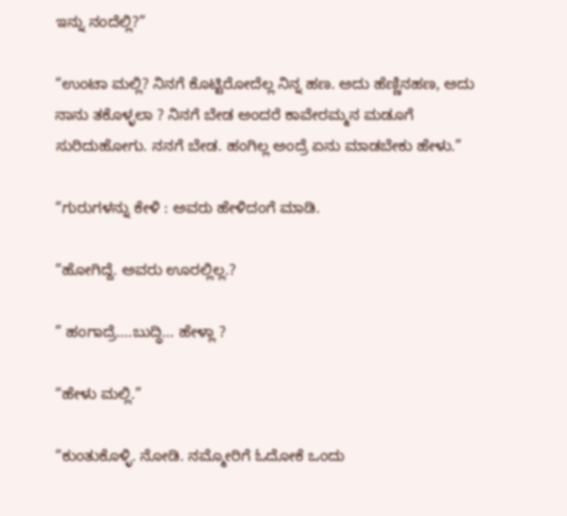ಇನ್ನು ನಂದೆಲ್ಲಿ?”

“ಉಂಟಾ ಮಲ್ಲಿ? ನಿನಗೆ ಕೊಟ್ಟಿರೋದೆಲ್ಲ ನಿನ್ನ ಹಣ. ಅದು ಹೆಣ್ಣಿನಹಣ, ಅದು ನಾನು ತಕೊಳ್ಳಲಾ ? ನಿನಗೆ ಬೇಡ ಅಂದರೆ ಕಾವೇರಮ್ಮನ ಮಡೂಗೆ ಸುರಿದುಹೋಗು. ನನಗೆ ಬೇಡ. ಹಂಗಿಲ್ಲ ಅಂದ್ರೆ ಏನು ಮಾಡಬೇಕು ಹೇಳು.”

“ಗುರುಗಳನ್ನು ಕೇಳಿ : ಅವರು ಹೇಳಿದಂಗೆ ಮಾಡಿ.

“ಹೋಗಿದ್ದೆ. ಅವರು ಊರಲ್ಲಿಲ್ಲ.?

” ಹಂಗಾದ್ರೆ….ಬುದ್ಧಿ… ಹೇಳ್ಲಾ ?

“ಹೇಳು ಮಲ್ಲಿ.”

“ಕುಂತುಕೊಳ್ಳಿ. ನೋಡಿ. ನಮ್ಮೋರಿಗೆ ಓದೋಕೆ ಒಂದು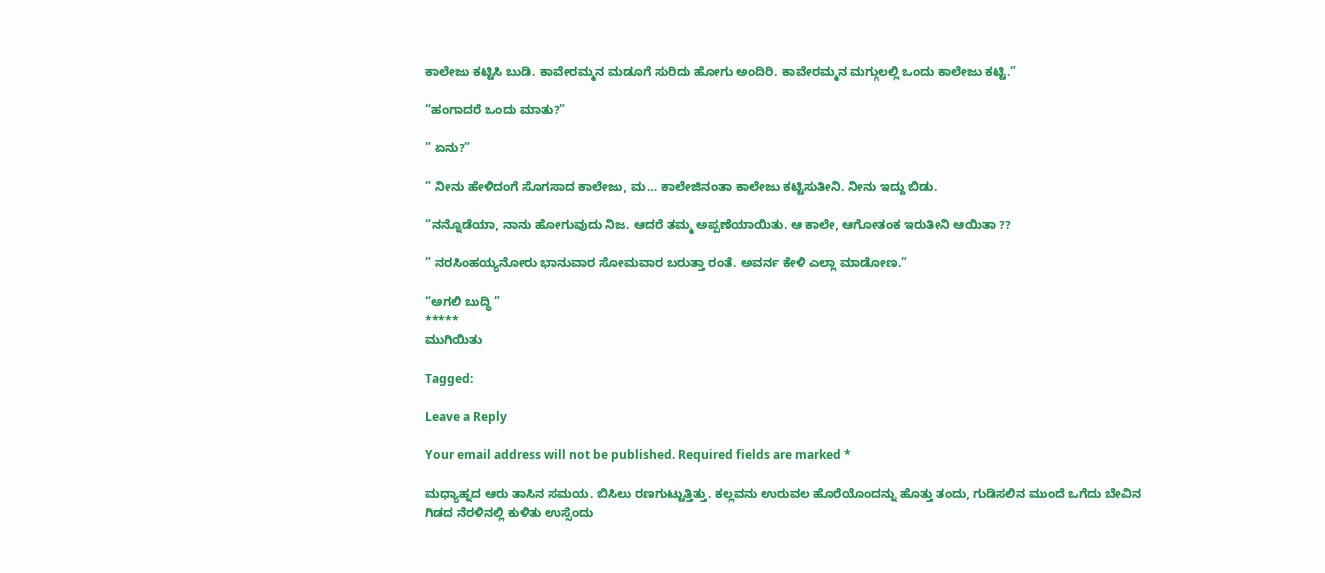ಕಾಲೇಜು ಕಟ್ಟಿಸಿ ಬುಡಿ. ಕಾವೇರಮ್ಮನ ಮಡೂಗೆ ಸುರಿದು ಹೋಗು ಅಂದಿರಿ. ಕಾವೇರಮ್ಮನ ಮಗ್ಗುಲಲ್ಲಿ ಒಂದು ಕಾಲೇಜು ಕಟ್ಟಿ.”

“ಹಂಗಾದರೆ ಒಂದು ಮಾತು?”

” ಏನು?”

” ನೀನು ಹೇಳಿದಂಗೆ ಸೊಗಸಾದ ಕಾಲೇಜು, ಮ… ಕಾಲೇಜಿನಂತಾ ಕಾಲೇಜು ಕಟ್ಟಿಸುತೀನಿ. ನೀನು ಇದ್ದು ಬಿಡು.

“ನನ್ನೊಡೆಯಾ, ನಾನು ಹೋಗುವುದು ನಿಜ. ಆದರೆ ತಮ್ಮ ಅಪ್ಪಣೆಯಾಯಿತು. ಆ ಕಾಲೇ, ಆಗೋತಂಕ ಇರುತೀನಿ ಆಯಿತಾ ??

” ನರಸಿಂಹಯ್ಯನೋರು ಭಾನುವಾರ ಸೋಮವಾರ ಬರುತ್ತಾ ರಂತೆ. ಅವರ್ನ ಕೇಳಿ ಎಲ್ಲಾ ಮಾಡೋಣ.”

“ಅಗಲಿ ಬುದ್ಧಿ ”
*****
ಮುಗಿಯಿತು

Tagged:

Leave a Reply

Your email address will not be published. Required fields are marked *

ಮಧ್ಯಾಹ್ನದ ಆರು ತಾಸಿನ ಸಮಯ. ಬಿಸಿಲು ರಣಗುಟ್ಟುತ್ತಿತ್ತು. ಕಲ್ಲವನು ಉರುವಲ ಹೊರೆಯೊಂದನ್ನು ಹೊತ್ತು ತಂದು, ಗುಡಿಸಲಿನ ಮುಂದೆ ಒಗೆದು ಬೇವಿನ ಗಿಡದ ನೆರಳಿನಲ್ಲಿ ಕುಳಿತು ಉಸ್ಸೆಂದು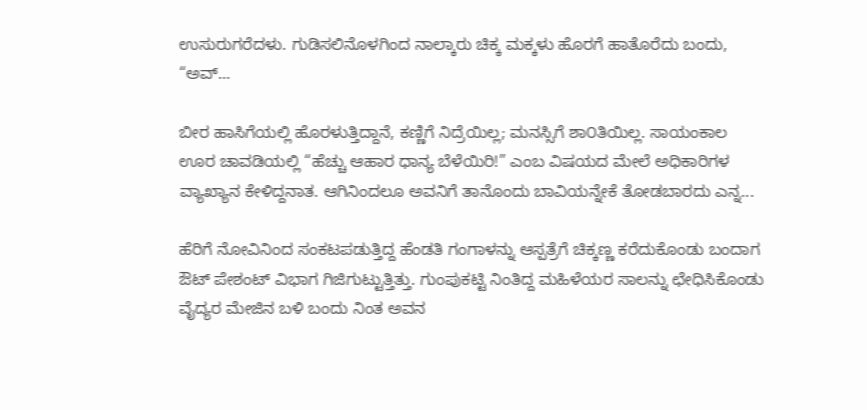ಉಸುರುಗರೆದಳು. ಗುಡಿಸಲಿನೊಳಗಿಂದ ನಾಲ್ಕಾರು ಚಿಕ್ಕ ಮಕ್ಕಳು ಹೊರಗೆ ಹಾತೊರೆದು ಬಂದು, “ಅವ್...

ಬೀರ ಹಾಸಿಗೆಯಲ್ಲಿ ಹೊರಳುತ್ತಿದ್ದಾನೆ, ಕಣ್ಣಿಗೆ ನಿದ್ರೆಯಿಲ್ಲ; ಮನಸ್ಸಿಗೆ ಶಾ೦ತಿಯಿಲ್ಲ. ಸಾಯಂಕಾಲ ಊರ ಚಾವಡಿಯಲ್ಲಿ “ಹೆಚ್ಚು ಆಹಾರ ಧಾನ್ಯ ಬೆಳೆಯಿರಿ!” ಎಂಬ ವಿಷಯದ ಮೇಲೆ ಅಧಿಕಾರಿಗಳ ವ್ಯಾಖ್ಯಾನ ಕೇಳಿದ್ದನಾತ. ಆಗಿನಿಂದಲೂ ಅವನಿಗೆ ತಾನೊಂದು ಬಾವಿಯನ್ನೇಕೆ ತೋಡಬಾರದು ಎನ್ನ...

ಹೆರಿಗೆ ನೋವಿನಿಂದ ಸಂಕಟಪಡುತ್ತಿದ್ದ ಹೆಂಡತಿ ಗಂಗಾಳನ್ನು ಆಸ್ಪತ್ರೆಗೆ ಚಿಕ್ಕಣ್ಣ ಕರೆದುಕೊಂಡು ಬಂದಾಗ ಔಟ್ ಪೇಶಂಟ್ ವಿಭಾಗ ಗಿಜಿಗುಟ್ಟುತ್ತಿತ್ತು. ಗುಂಪುಕಟ್ಟಿ ನಿಂತಿದ್ದ ಮಹಿಳೆಯರ ಸಾಲನ್ನು ಛೇಧಿಸಿಕೊಂಡು ವೈದ್ಯರ ಮೇಜಿನ ಬಳಿ ಬಂದು ನಿಂತ ಅವನ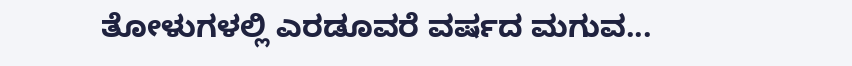ತೋಳುಗಳಲ್ಲಿ ಎರಡೂವರೆ ವರ್ಷದ ಮಗುವ...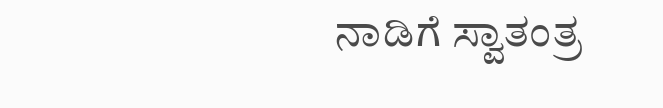ನಾಡಿಗೆ ಸ್ವಾತಂತ್ರ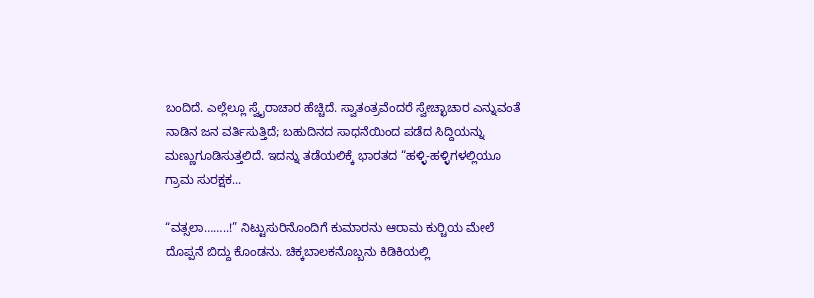ಬಂದಿದೆ. ಎಲ್ಲೆಲ್ಲೂ ಸ್ವೈರಾಚಾರ ಹೆಚ್ಚಿದೆ. ಸ್ವಾತಂತ್ರವೆಂದರೆ ಸ್ವೇಚ್ಛಾಚಾರ ಎನ್ನುವಂತೆ ನಾಡಿನ ಜನ ವರ್ತಿಸುತ್ತಿದೆ; ಬಹುದಿನದ ಸಾಧನೆಯಿಂದ ಪಡೆದ ಸಿದ್ದಿಯನ್ನು ಮಣ್ಣುಗೂಡಿಸುತ್ತಲಿದೆ. ಇದನ್ನು ತಡೆಯಲಿಕ್ಕೆ ಭಾರತದ “ಹಳ್ಳಿ-ಹಳ್ಳಿಗಳಲ್ಲಿಯೂ ಗ್ರಾಮ ಸುರಕ್ಷಕ...

“ವತ್ಸಲಾ……..!” ನಿಟ್ಟುಸುರಿನೊಂದಿಗೆ ಕುಮಾರನು ಆರಾಮ ಕುರ್‍ಚಿಯ ಮೇಲೆ ದೊಪ್ಪನೆ ಬಿದ್ದು ಕೊಂಡನು. ಚಿಕ್ಕಬಾಲಕನೊಬ್ಬನು ಕಿಡಿಕಿಯಲ್ಲಿ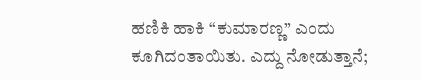ಹಣಿಕಿ ಹಾಕಿ “ಕುಮಾರಣ್ಣ” ಎಂದು ಕೂಗಿದಂತಾಯಿತು. ಎದ್ದು ನೋಡುತ್ತಾನೆ;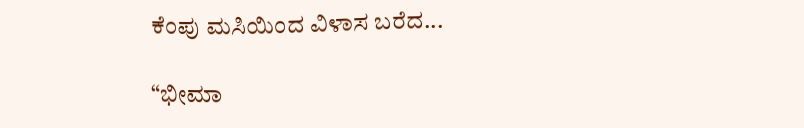ಕೆಂಪು ಮಸಿಯಿಂದ ವಿಳಾಸ ಬರೆದ...

“ಭೀಮಾ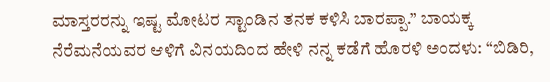ಮಾಸ್ತರರನ್ನು ಇಷ್ಟ ಮೋಟರ ಸ್ಟಾಂಡಿನ ತನಕ ಕಳಿಸಿ ಬಾರಪ್ಪಾ.” ಬಾಯಕ್ಕ ನೆರೆಮನೆಯವರ ಆಳಿಗೆ ವಿನಯದಿಂದ ಹೇಳಿ ನನ್ನ ಕಡೆಗೆ ಹೊರಳಿ ಅಂದಳು: “ಬಿಡಿರಿ,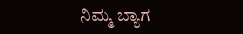ನಿಮ್ಮ ಬ್ಯಾಗ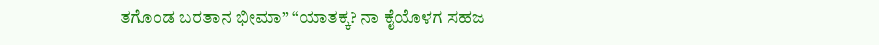ತಗೊಂಡ ಬರತಾನ ಭೀಮಾ” “ಯಾತಕ್ಕ? ನಾ ಕೈಯೊಳಗ ಸಹಜ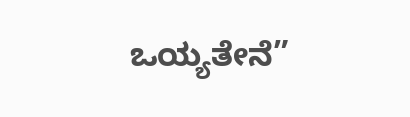ಒಯ್ಯತೇನೆ”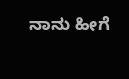ನಾನು ಹೀಗೆ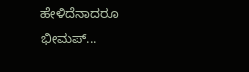ಹೇಳಿದೆನಾದರೂ ಭೀಮಪ್...